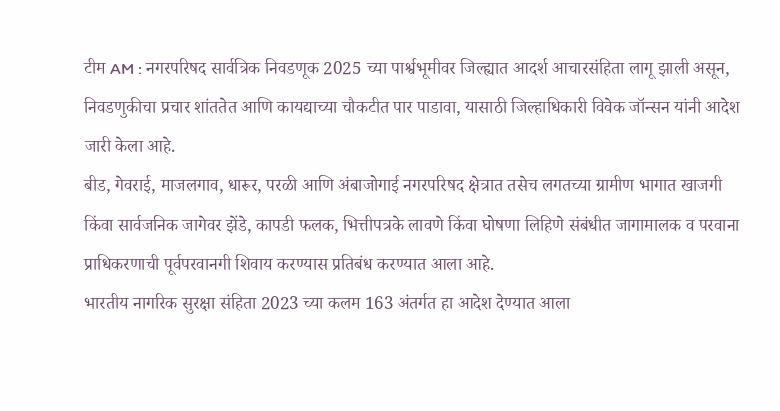टीम AM : नगरपरिषद सार्वत्रिक निवडणूक 2025 च्या पार्श्वभूमीवर जिल्ह्यात आदर्श आचारसंहिता लागू झाली असून, निवडणुकीचा प्रचार शांततेत आणि कायद्याच्या चौकटीत पार पाडावा, यासाठी जिल्हाधिकारी विवेक जॉन्सन यांनी आदेश जारी केला आहे.
बीड, गेवराई, माजलगाव, धारूर, परळी आणि अंबाजोगाई नगरपरिषद क्षेत्रात तसेच लगतच्या ग्रामीण भागात खाजगी किंवा सार्वजनिक जागेवर झेंडे, कापडी फलक, भित्तीपत्रके लावणे किंवा घोषणा लिहिणे संबंधीत जागामालक व परवाना प्राधिकरणाची पूर्वपरवानगी शिवाय करण्यास प्रतिबंध करण्यात आला आहे.
भारतीय नागरिक सुरक्षा संहिता 2023 च्या कलम 163 अंतर्गत हा आदेश देण्यात आला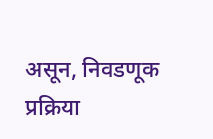असून, निवडणूक प्रक्रिया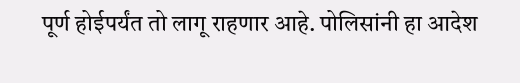पूर्ण होईपर्यंत तो लागू राहणार आहे. पोलिसांनी हा आदेश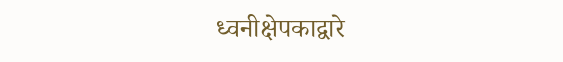ध्वनीक्षेपकाद्वारे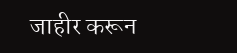जाहीर करून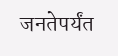जनतेपर्यंत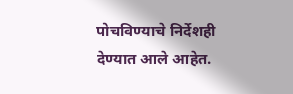पोचविण्याचे निर्देशही देण्यात आले आहेत.